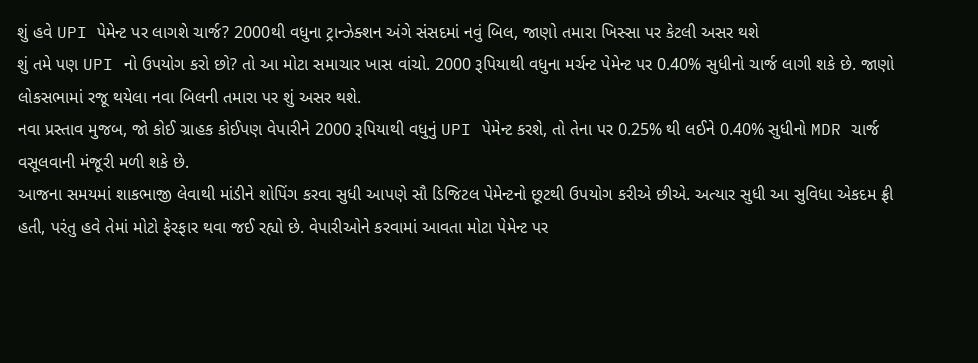શું હવે UPI પેમેન્ટ પર લાગશે ચાર્જ? 2000થી વધુના ટ્રાન્ઝેક્શન અંગે સંસદમાં નવું બિલ, જાણો તમારા ખિસ્સા પર કેટલી અસર થશે
શું તમે પણ UPI નો ઉપયોગ કરો છો? તો આ મોટા સમાચાર ખાસ વાંચો. 2000 રૂપિયાથી વધુના મર્ચન્ટ પેમેન્ટ પર 0.40% સુધીનો ચાર્જ લાગી શકે છે. જાણો લોકસભામાં રજૂ થયેલા નવા બિલની તમારા પર શું અસર થશે.
નવા પ્રસ્તાવ મુજબ, જો કોઈ ગ્રાહક કોઈપણ વેપારીને 2000 રૂપિયાથી વધુનું UPI પેમેન્ટ કરશે, તો તેના પર 0.25% થી લઈને 0.40% સુધીનો MDR ચાર્જ વસૂલવાની મંજૂરી મળી શકે છે.
આજના સમયમાં શાકભાજી લેવાથી માંડીને શોપિંગ કરવા સુધી આપણે સૌ ડિજિટલ પેમેન્ટનો છૂટથી ઉપયોગ કરીએ છીએ. અત્યાર સુધી આ સુવિધા એકદમ ફ્રી હતી, પરંતુ હવે તેમાં મોટો ફેરફાર થવા જઈ રહ્યો છે. વેપારીઓને કરવામાં આવતા મોટા પેમેન્ટ પર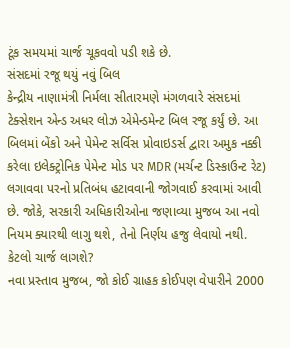ટૂંક સમયમાં ચાર્જ ચૂકવવો પડી શકે છે.
સંસદમાં રજૂ થયું નવું બિલ
કેન્દ્રીય નાણામંત્રી નિર્મલા સીતારમણે મંગળવારે સંસદમાં ટેક્સેશન એન્ડ અધર લોઝ એમેન્ડમેન્ટ બિલ રજૂ કર્યું છે. આ બિલમાં બેંકો અને પેમેન્ટ સર્વિસ પ્રોવાઇડર્સ દ્વારા અમુક નક્કી કરેલા ઇલેક્ટ્રોનિક પેમેન્ટ મોડ પર MDR (મર્ચન્ટ ડિસ્કાઉન્ટ રેટ) લગાવવા પરનો પ્રતિબંધ હટાવવાની જોગવાઈ કરવામાં આવી છે. જોકે, સરકારી અધિકારીઓના જણાવ્યા મુજબ આ નવો નિયમ ક્યારથી લાગુ થશે, તેનો નિર્ણય હજુ લેવાયો નથી.
કેટલો ચાર્જ લાગશે?
નવા પ્રસ્તાવ મુજબ, જો કોઈ ગ્રાહક કોઈપણ વેપારીને 2000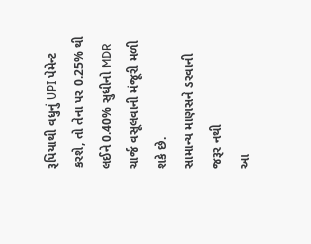રૂપિયાથી વધુનું UPI પેમેન્ટ કરશે, તો તેના પર 0.25% થી લઈને 0.40% સુધીનો MDR ચાર્જ વસૂલવાની મંજૂરી મળી શકે છે.
સામાન્ય માણસને ડરવાની જરૂર નથી
આ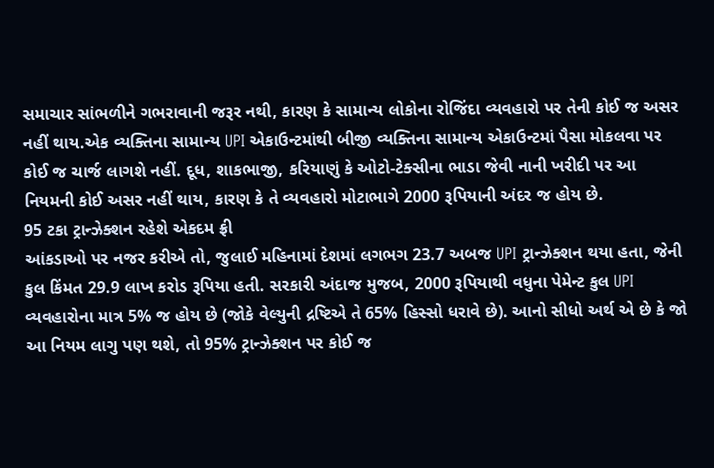સમાચાર સાંભળીને ગભરાવાની જરૂર નથી, કારણ કે સામાન્ય લોકોના રોજિંદા વ્યવહારો પર તેની કોઈ જ અસર નહીં થાય.એક વ્યક્તિના સામાન્ય UPI એકાઉન્ટમાંથી બીજી વ્યક્તિના સામાન્ય એકાઉન્ટમાં પૈસા મોકલવા પર કોઈ જ ચાર્જ લાગશે નહીં. દૂધ, શાકભાજી, કરિયાણું કે ઓટો-ટેક્સીના ભાડા જેવી નાની ખરીદી પર આ નિયમની કોઈ અસર નહીં થાય, કારણ કે તે વ્યવહારો મોટાભાગે 2000 રૂપિયાની અંદર જ હોય છે.
95 ટકા ટ્રાન્ઝેક્શન રહેશે એકદમ ફ્રી
આંકડાઓ પર નજર કરીએ તો, જુલાઈ મહિનામાં દેશમાં લગભગ 23.7 અબજ UPI ટ્રાન્ઝેક્શન થયા હતા, જેની કુલ કિંમત 29.9 લાખ કરોડ રૂપિયા હતી. સરકારી અંદાજ મુજબ, 2000 રૂપિયાથી વધુના પેમેન્ટ કુલ UPI વ્યવહારોના માત્ર 5% જ હોય છે (જોકે વેલ્યુની દ્રષ્ટિએ તે 65% હિસ્સો ધરાવે છે). આનો સીધો અર્થ એ છે કે જો આ નિયમ લાગુ પણ થશે, તો 95% ટ્રાન્ઝેક્શન પર કોઈ જ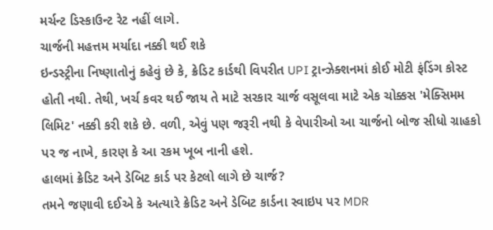મર્ચન્ટ ડિસ્કાઉન્ટ રેટ નહીં લાગે.
ચાર્જની મહત્તમ મર્યાદા નક્કી થઈ શકે
ઇન્ડસ્ટ્રીના નિષ્ણાતોનું કહેવું છે કે, ક્રેડિટ કાર્ડથી વિપરીત UPI ટ્રાન્ઝેક્શનમાં કોઈ મોટી ફંડિંગ કોસ્ટ હોતી નથી. તેથી, ખર્ચ કવર થઈ જાય તે માટે સરકાર ચાર્જ વસૂલવા માટે એક ચોક્કસ 'મેક્સિમમ લિમિટ' નક્કી કરી શકે છે. વળી, એવું પણ જરૂરી નથી કે વેપારીઓ આ ચાર્જનો બોજ સીધો ગ્રાહકો પર જ નાખે, કારણ કે આ રકમ ખૂબ નાની હશે.
હાલમાં ક્રેડિટ અને ડેબિટ કાર્ડ પર કેટલો લાગે છે ચાર્જ?
તમને જણાવી દઈએ કે અત્યારે ક્રેડિટ અને ડેબિટ કાર્ડના સ્વાઇપ પર MDR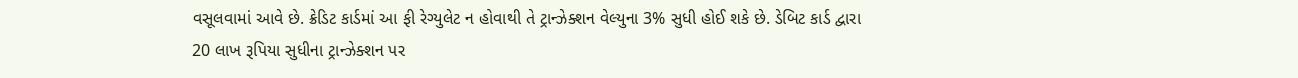વસૂલવામાં આવે છે. ક્રેડિટ કાર્ડમાં આ ફી રેગ્યુલેટ ન હોવાથી તે ટ્રાન્ઝેક્શન વેલ્યુના 3% સુધી હોઈ શકે છે. ડેબિટ કાર્ડ દ્વારા 20 લાખ રૂપિયા સુધીના ટ્રાન્ઝેક્શન પર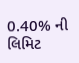0.40% ની લિમિટ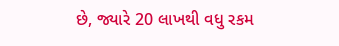છે, જ્યારે 20 લાખથી વધુ રકમ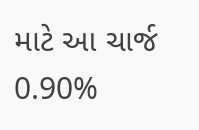માટે આ ચાર્જ 0.90%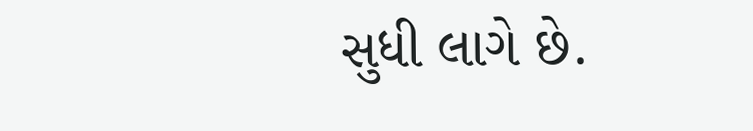સુધી લાગે છે.